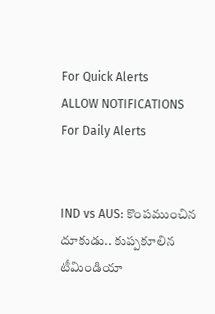For Quick Alerts
ALLOW NOTIFICATIONS
For Daily Alerts


IND vs AUS: కొంపముంచిన దూకుడు.. కుప్పకూలిన టీమిండియా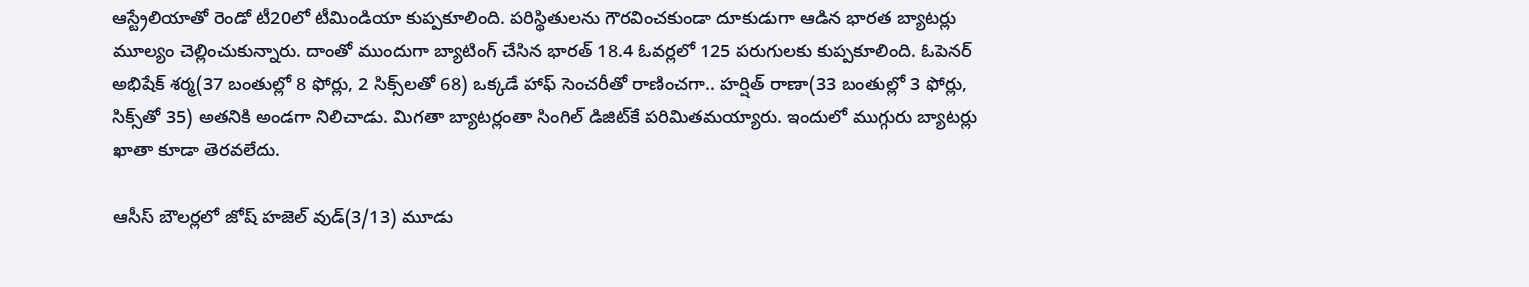ఆస్ట్రేలియాతో రెండో టీ20లో టీమిండియా కుప్పకూలింది. పరిస్థితులను గౌరవించకుండా దూకుడుగా ఆడిన భారత బ్యాటర్లు మూల్యం చెల్లించుకున్నారు. దాంతో ముందుగా బ్యాటింగ్ చేసిన భారత్ 18.4 ఓవర్లలో 125 పరుగులకు కుప్పకూలింది. ఓపెనర్ అభిషేక్ శర్మ(37 బంతుల్లో 8 ఫోర్లు, 2 సిక్స్‌లతో 68) ఒక్కడే హాఫ్ సెంచరీతో రాణించగా.. హర్షిత్ రాణా(33 బంతుల్లో 3 ఫోర్లు, సిక్స్‌తో 35) అతనికి అండగా నిలిచాడు. మిగతా బ్యాటర్లంతా సింగిల్ డిజిట్‌కే పరిమితమయ్యారు. ఇందులో ముగ్గురు బ్యాటర్లు ఖాతా కూడా తెరవలేదు.

ఆసీస్ బౌలర్లలో జోష్ హజెల్ వుడ్(3/13) మూడు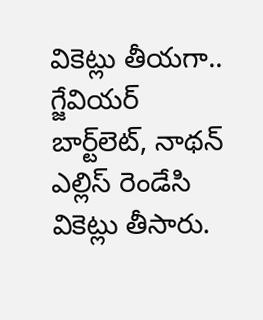వికెట్లు తీయగా.. గ్జేవియర్ బార్ట్‌లెట్, నాథన్ ఎల్లిస్ రెండేసి వికెట్లు తీసారు.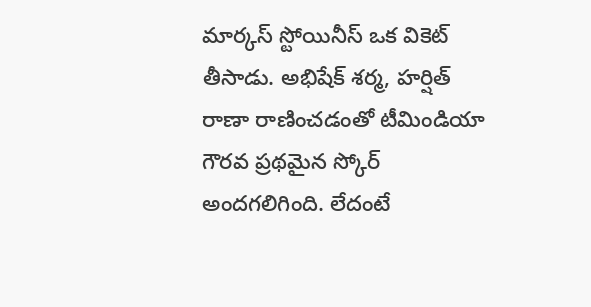మార్కస్ స్టోయినీస్ ఒక వికెట్ తీసాడు. అభిషేక్ శర్మ, హర్షిత్ రాణా రాణించడంతో టీమిండియా గౌరవ ప్రథమైన స్కోర్ అందగలిగింది. లేదంటే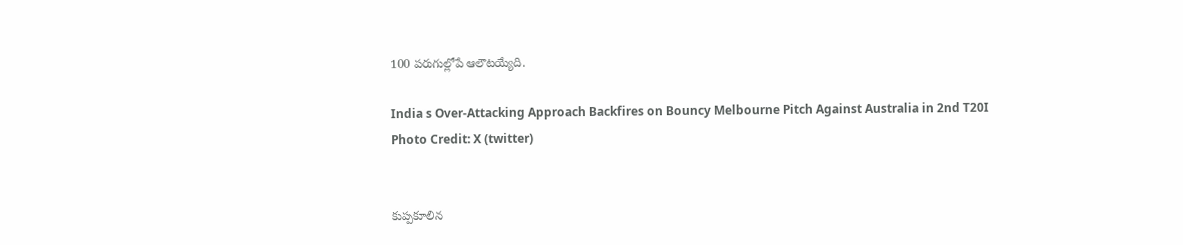100 పరుగుల్లోపే ఆలౌటయ్యేది.

India s Over-Attacking Approach Backfires on Bouncy Melbourne Pitch Against Australia in 2nd T20I
Photo Credit: X (twitter)


కుప్పకూలిన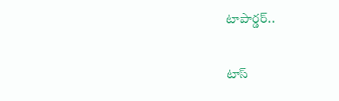టాపార్డర్..

టాస్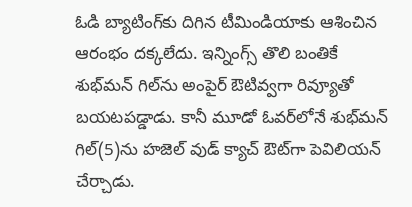ఓడి బ్యాటింగ్‌కు దిగిన టీమిండియాకు ఆశించిన ఆరంభం దక్కలేదు. ఇన్నింగ్స్ తొలి బంతికే శుభ్‌మన్ గిల్‌ను అంపైర్ ఔటివ్వగా రివ్యూతో బయటపడ్డాడు. కానీ మూడో ఓవర్‌లోనే శుభ్‌మన్ గిల్(5)ను హజెల్ వుడ్ క్యాచ్ ఔట్‌గా పెవిలియన్ చేర్చాడు.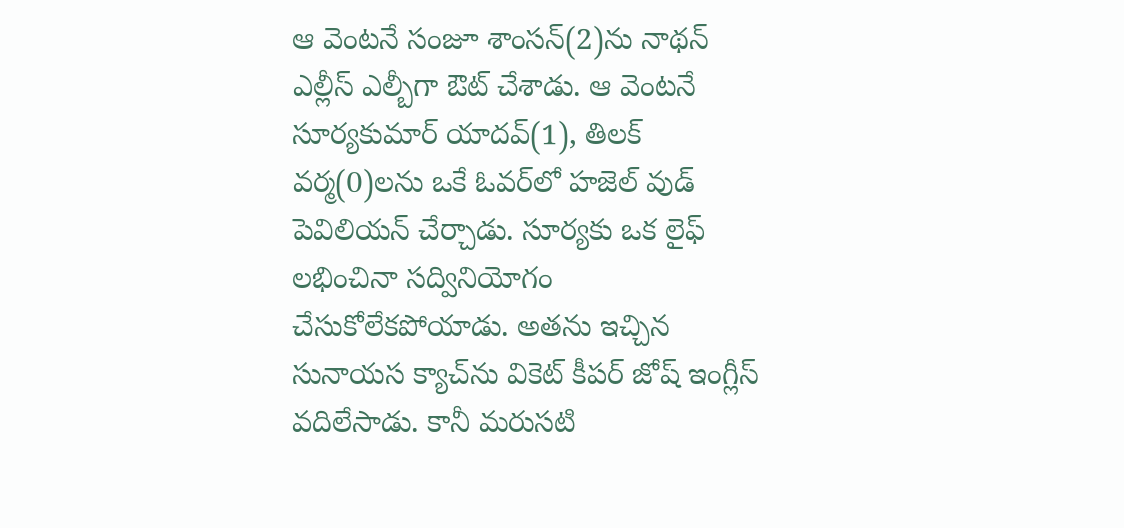ఆ వెంటనే సంజూ శాంసన్(2)ను నాథన్ ఎల్లీస్ ఎల్బీగా ఔట్ చేశాడు. ఆ వెంటనే సూర్యకుమార్ యాదవ్(1), తిలక్ వర్మ(0)లను ఒకే ఓవర్‌లో హజెల్ వుడ్ పెవిలియన్ చేర్చాడు. సూర్యకు ఒక లైఫ్ లభించినా సద్వినియోగం చేసుకోలేకపోయాడు. అతను ఇచ్చిన సునాయస క్యాచ్‌ను వికెట్ కీపర్ జోష్ ఇంగ్లీస్ వదిలేసాడు. కానీ మరుసటి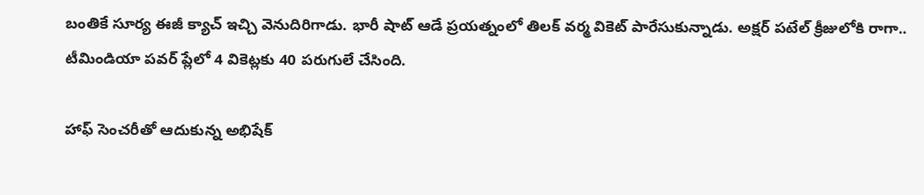బంతికే సూర్య ఈజీ క్యాచ్ ఇచ్చి వెనుదిరిగాడు. భారీ షాట్ ఆడే ప్రయత్నంలో తిలక్ వర్మ వికెట్ పారేసుకున్నాడు. అక్షర్ పటేల్‌ క్రీజులోకి రాగా.. టీమిండియా పవర్ ప్లేలో 4 వికెట్లకు 40 పరుగులే చేసింది.

హాఫ్ సెంచరీతో ఆదుకున్న అభిషేక్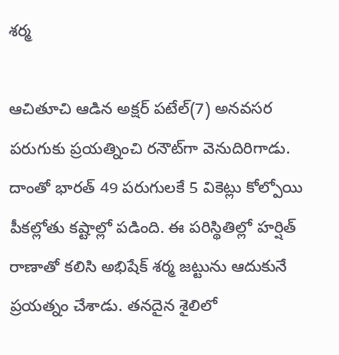శర్మ

ఆచితూచి ఆడిన అక్షర్ పటేల్(7) అనవసర పరుగుకు ప్రయత్నించి రనౌట్‌గా వెనుదిరిగాడు. దాంతో భారత్ 49 పరుగులకే 5 వికెట్లు కోల్పోయి పీకల్లోతు కష్టాల్లో పడింది. ఈ పరిస్థితిల్లో హర్షిత్ రాణాతో కలిసి అభిషేక్ శర్మ జట్టును ఆదుకునే ప్రయత్నం చేశాడు. తనదైన శైలిలో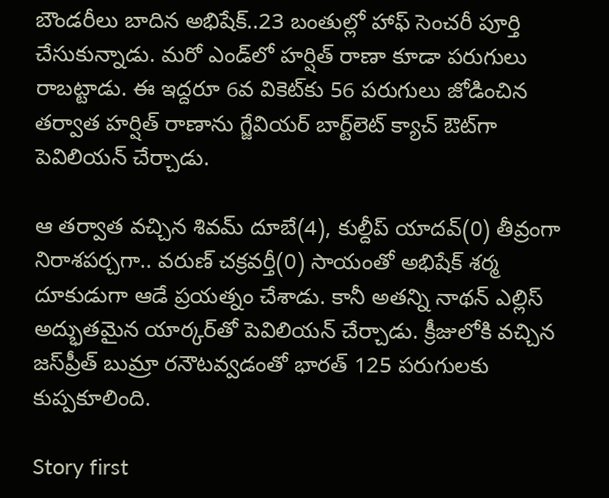బౌండరీలు బాదిన అభిషేక్..23 బంతుల్లో హాఫ్ సెంచరీ పూర్తి చేసుకున్నాడు. మరో ఎండ్‌లో హర్షిత్ రాణా కూడా పరుగులు రాబట్టాడు. ఈ ఇద్దరూ 6వ వికెట్‌కు 56 పరుగులు జోడించిన తర్వాత హర్షిత్ రాణాను గ్జేవియర్ బార్ట్‌లెట్ క్యాచ్ ఔట్‌గా పెవిలియన్ చేర్చాడు.

ఆ తర్వాత వచ్చిన శివమ్ దూబే(4), కుల్దీప్ యాదవ్(0) తీవ్రంగా నిరాశపర్చగా.. వరుణ్ చక్రవర్తీ(0) సాయంతో అభిషేక్ శర్మ దూకుడుగా ఆడే ప్రయత్నం చేశాడు. కానీ అతన్ని నాథన్ ఎల్లిస్ అద్భుతమైన యార్కర్‌తో పెవిలియన్ చేర్చాడు. క్రీజులోకి వచ్చిన జస్‌ప్రీత్ బుమ్రా రనౌటవ్వడంతో భారత్ 125 పరుగులకు కుప్పకూలింది.

Story first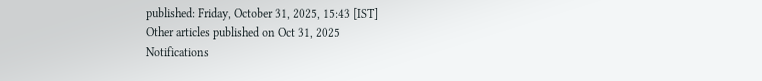published: Friday, October 31, 2025, 15:43 [IST]
Other articles published on Oct 31, 2025
Notifications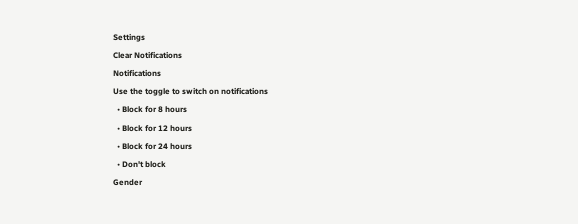Settings
Clear Notifications
Notifications
Use the toggle to switch on notifications
  • Block for 8 hours
  • Block for 12 hours
  • Block for 24 hours
  • Don't block
Gender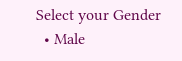Select your Gender
  • Male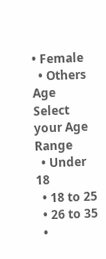• Female
  • Others
Age
Select your Age Range
  • Under 18
  • 18 to 25
  • 26 to 35
  •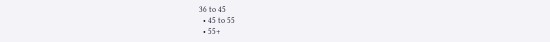36 to 45
  • 45 to 55
  • 55+